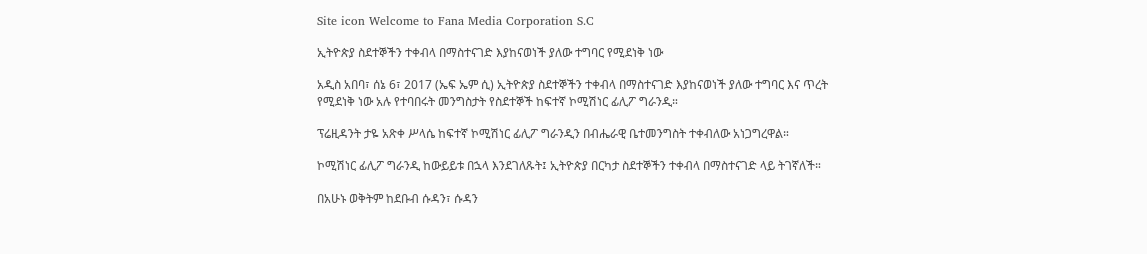Site icon Welcome to Fana Media Corporation S.C

ኢትዮጵያ ስደተኞችን ተቀብላ በማስተናገድ እያከናወነች ያለው ተግባር የሚደነቅ ነው

አዲስ አበባ፣ ሰኔ 6፣ 2017 (ኤፍ ኤም ሲ) ኢትዮጵያ ስደተኞችን ተቀብላ በማስተናገድ እያከናወነች ያለው ተግባር እና ጥረት የሚደነቅ ነው አሉ የተባበሩት መንግስታት የስደተኞች ከፍተኛ ኮሚሽነር ፊሊፖ ግራንዲ።

ፕሬዚዳንት ታዬ አጽቀ ሥላሴ ከፍተኛ ኮሚሽነር ፊሊፖ ግራንዲን በብሔራዊ ቤተመንግስት ተቀብለው አነጋግረዋል።

ኮሚሽነር ፊሊፖ ግራንዲ ከውይይቱ በኋላ እንደገለጹት፤ ኢትዮጵያ በርካታ ስደተኞችን ተቀብላ በማስተናገድ ላይ ትገኛለች።

በአሁኑ ወቅትም ከደቡብ ሱዳን፣ ሱዳን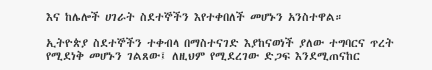እና ከሌሎች ሀገራት ስደተኞችን እየተቀበለች መሆኑን አንስተዋል።

ኢትዮጵያ ስደተኞችን ተቀብላ በማስተናገድ እያከናወነች ያለው ተግባርና ጥረት የሚደነቅ መሆኑን ገልጸው፤ ለዚህም የሚደረገው ድጋፍ እንደሚጠናከር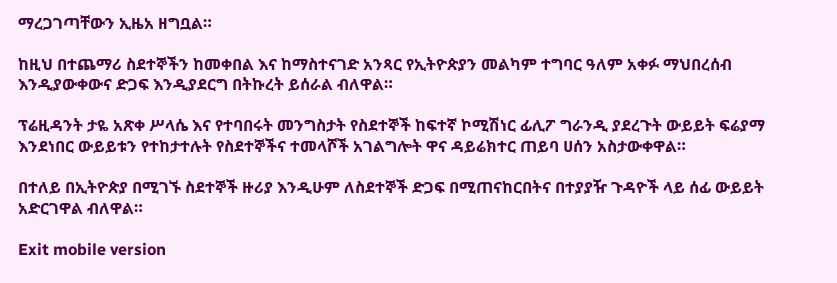ማረጋገጣቸውን ኢዜአ ዘግቧል።

ከዚህ በተጨማሪ ስደተኞችን ከመቀበል እና ከማስተናገድ አንጻር የኢትዮጵያን መልካም ተግባር ዓለም አቀፉ ማህበረሰብ እንዲያውቀውና ድጋፍ እንዲያደርግ በትኩረት ይሰራል ብለዋል።

ፕሬዚዳንት ታዬ አጽቀ ሥላሴ እና የተባበሩት መንግስታት የስደተኞች ከፍተኛ ኮሚሽነር ፊሊፖ ግራንዲ ያደረጉት ውይይት ፍሬያማ እንደነበር ውይይቱን የተከታተሉት የስደተኞችና ተመላሾች አገልግሎት ዋና ዳይሬክተር ጠይባ ሀሰን አስታውቀዋል።

በተለይ በኢትዮጵያ በሚገኙ ስደተኞች ዙሪያ እንዲሁም ለስደተኞች ድጋፍ በሚጠናከርበትና በተያያዥ ጉዳዮች ላይ ሰፊ ውይይት አድርገዋል ብለዋል።

Exit mobile version